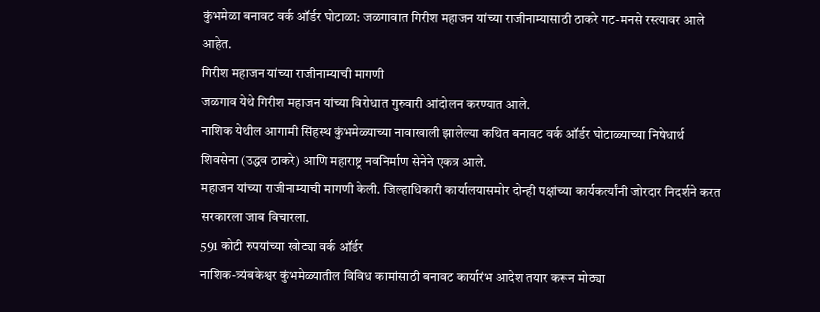कुंभमेळा बनावट वर्क ऑर्डर घोटाळा: जळगावात गिरीश महाजन यांच्या राजीनाम्यासाठी ठाकरे गट-मनसे रस्त्यावर आले आहेत.
गिरीश महाजन यांच्या राजीनाम्याची मागणी
जळगाव येथे गिरीश महाजन यांच्या विरोधात गुरुवारी आंदोलन करण्यात आले.
नाशिक येथील आगामी सिंहस्थ कुंभमेळ्याच्या नावाखाली झालेल्या कथित बनावट वर्क ऑर्डर घोटाळ्याच्या निषेधार्थ शिवसेना (उद्धव ठाकरे) आणि महाराष्ट्र नवनिर्माण सेनेने एकत्र आले.
महाजन यांच्या राजीनाम्याची मागणी केली. जिल्हाधिकारी कार्यालयासमोर दोन्ही पक्षांच्या कार्यकर्त्यांनी जोरदार निदर्शने करत सरकारला जाब विचारला.
591 कोटी रुपयांच्या खोट्या वर्क ऑर्डर
नाशिक-त्र्यंबकेश्वर कुंभमेळ्यातील विविध कामांसाठी बनावट कार्यारंभ आदेश तयार करून मोठ्या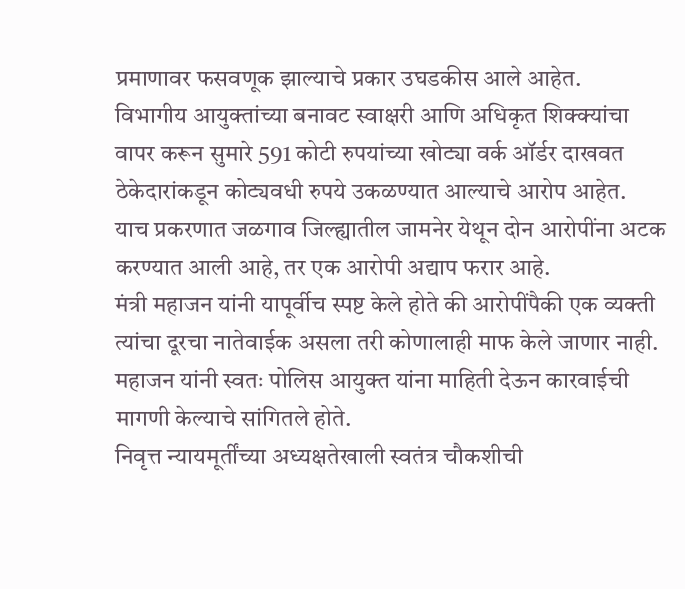प्रमाणावर फसवणूक झाल्याचे प्रकार उघडकीस आले आहेत.
विभागीय आयुक्तांच्या बनावट स्वाक्षरी आणि अधिकृत शिक्क्यांचा वापर करून सुमारे 591 कोटी रुपयांच्या खोट्या वर्क ऑर्डर दाखवत ठेकेदारांकडून कोट्यवधी रुपये उकळण्यात आल्याचे आरोप आहेत.
याच प्रकरणात जळगाव जिल्ह्यातील जामनेर येथून दोन आरोपींना अटक करण्यात आली आहे, तर एक आरोपी अद्याप फरार आहे.
मंत्री महाजन यांनी यापूर्वीच स्पष्ट केले होते की आरोपींपैकी एक व्यक्ती त्यांचा दूरचा नातेवाईक असला तरी कोणालाही माफ केले जाणार नाही.
महाजन यांनी स्वतः पोलिस आयुक्त यांना माहिती देऊन कारवाईची मागणी केल्याचे सांगितले होते.
निवृत्त न्यायमूर्तींच्या अध्यक्षतेखाली स्वतंत्र चौकशीची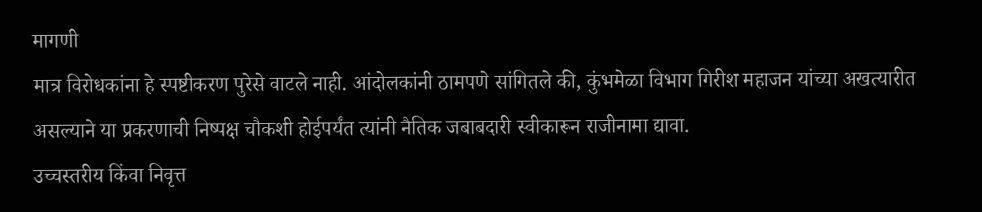मागणी
मात्र विरोधकांना हे स्पष्टीकरण पुरेसे वाटले नाही. आंदोलकांनी ठामपणे सांगितले की, कुंभमेळा विभाग गिरीश महाजन यांच्या अखत्यारीत असल्याने या प्रकरणाची निष्पक्ष चौकशी होईपर्यंत त्यांनी नैतिक जबाबदारी स्वीकारून राजीनामा द्यावा.
उच्चस्तरीय किंवा निवृत्त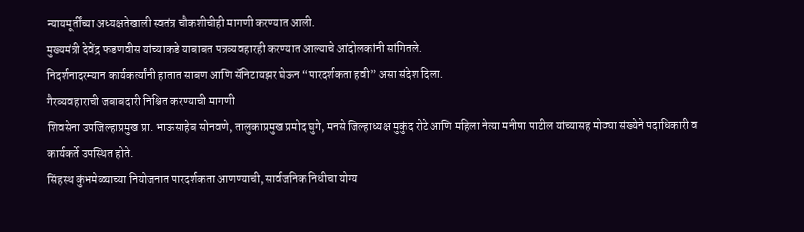न्यायमूर्तींच्या अध्यक्षतेखाली स्वतंत्र चौकशीचीही मागणी करण्यात आली.
मुख्यमंत्री देवेंद्र फडणवीस यांच्याकडे याबाबत पत्रव्यवहारही करण्यात आल्याचे आंदोलकांनी सांगितले.
निदर्शनादरम्यान कार्यकर्त्यांनी हातात साबण आणि सॅनिटायझर घेऊन “पारदर्शकता हवी” असा संदेश दिला.
गैरव्यवहाराची जबाबदारी निश्चित करण्याची मागणी
शिवसेना उपजिल्हाप्रमुख प्रा. भाऊसाहेब सोनवणे, तालुकाप्रमुख प्रमोद घुगे, मनसे जिल्हाध्यक्ष मुकुंद रोटे आणि महिला नेत्या मनीषा पाटील यांच्यासह मोठ्या संख्येने पदाधिकारी व कार्यकर्ते उपस्थित होते.
सिंहस्थ कुंभमेळ्याच्या नियोजनात पारदर्शकता आणण्याची, सार्वजनिक निधीचा योग्य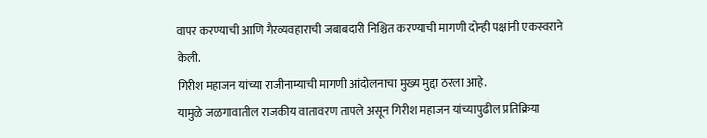वापर करण्याची आणि गैरव्यवहाराची जबाबदारी निश्चित करण्याची मागणी दोन्ही पक्षांनी एकस्वराने केली.
गिरीश महाजन यांच्या राजीनाम्याची मागणी आंदोलनाचा मुख्य मुद्दा ठरला आहे.
यामुळे जळगावातील राजकीय वातावरण तापले असून गिरीश महाजन यांच्यापुढील प्रतिक्रिया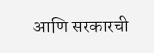आणि सरकारची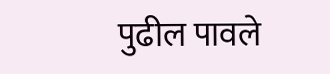पुढील पावले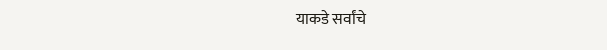याकडे सर्वांचे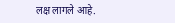लक्ष लागले आहे.